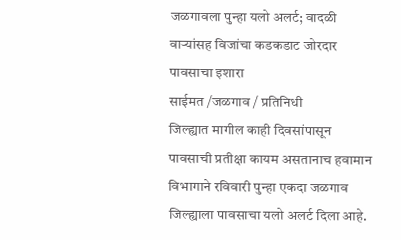जळगावला पुन्हा यलो अलर्ट; वादळी वाऱ्यांसह विजांचा कडकडाट जोरदार पावसाचा इशारा
साईमत /जळगाव / प्रतिनिधी
जिल्ह्यात मागील काही दिवसांपासून पावसाची प्रतीक्षा कायम असतानाच हवामान विभागाने रविवारी पुन्हा एकदा जळगाव जिल्ह्याला पावसाचा यलो अलर्ट दिला आहे.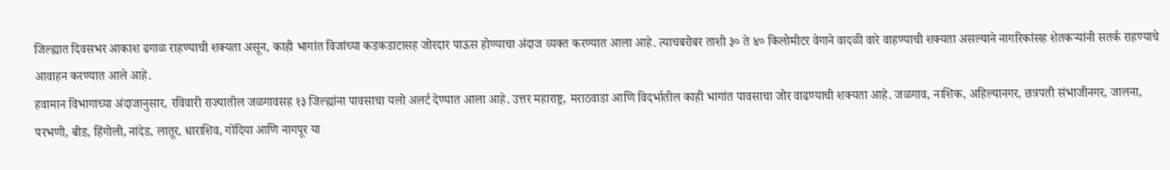जिल्ह्यात दिवसभर आकाश ढगाळ राहण्याची शक्यता असून, काही भागांत विजांच्या कडकडाटासह जोरदार पाऊस होण्याचा अंदाज व्यक्त करण्यात आला आहे. त्याचबरोबर ताशी ३० ते ४० किलोमीटर वेगाने वादळी वारे वाहण्याची शक्यता असल्याने नागरिकांसह शेतकऱ्यांनी सतर्क राहण्याचे आवाहन करण्यात आले आहे.
हवामान विभागाच्या अंदाजानुसार, रविवारी राज्यातील जळगावसह १३ जिल्ह्यांना पावसाचा यलो अलर्ट देण्यात आला आहे. उत्तर महाराष्ट्र, मराठवाडा आणि विदर्भातील काही भागांत पावसाचा जोर वाढण्याची शक्यता आहे. जळगाव, नाशिक, अहिल्यानगर, छत्रपती संभाजीनगर, जालना, परभणी, बीड, हिंगोली, नांदेड, लातूर, धाराशिव, गोंदिया आणि नागपूर या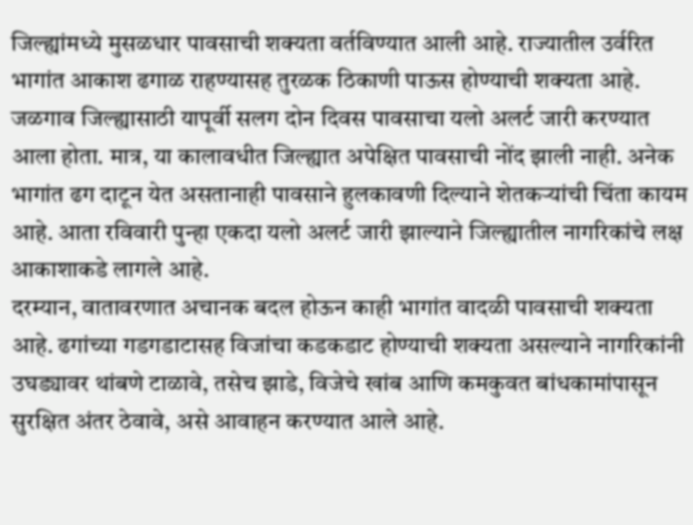जिल्ह्यांमध्ये मुसळधार पावसाची शक्यता वर्तविण्यात आली आहे. राज्यातील उर्वरित भागांत आकाश ढगाळ राहण्यासह तुरळक ठिकाणी पाऊस होण्याची शक्यता आहे.
जळगाव जिल्ह्यासाठी यापूर्वी सलग दोन दिवस पावसाचा यलो अलर्ट जारी करण्यात आला होता. मात्र, या कालावधीत जिल्ह्यात अपेक्षित पावसाची नोंद झाली नाही. अनेक भागांत ढग दाटून येत असतानाही पावसाने हुलकावणी दिल्याने शेतकऱ्यांची चिंता कायम आहे. आता रविवारी पुन्हा एकदा यलो अलर्ट जारी झाल्याने जिल्ह्यातील नागरिकांचे लक्ष आकाशाकडे लागले आहे.
दरम्यान, वातावरणात अचानक बदल होऊन काही भागांत वादळी पावसाची शक्यता आहे. ढगांच्या गडगडाटासह विजांचा कडकडाट होण्याची शक्यता असल्याने नागरिकांनी उघड्यावर थांबणे टाळावे, तसेच झाडे, विजेचे खांब आणि कमकुवत बांधकामांपासून सुरक्षित अंतर ठेवावे, असे आवाहन करण्यात आले आहे.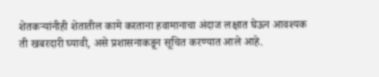शेतकऱ्यांनीही शेतातील कामे करताना हवामानाचा अंदाज लक्षात घेऊन आवश्यक ती खबरदारी घ्यावी, असे प्रशासनाकडून सूचित करण्यात आले आहे.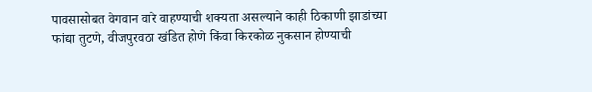पावसासोबत वेगवान वारे वाहण्याची शक्यता असल्याने काही ठिकाणी झाडांच्या फांद्या तुटणे, वीजपुरवठा खंडित होणे किंवा किरकोळ नुकसान होण्याची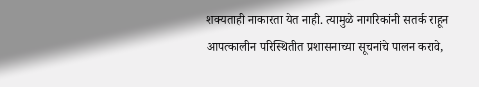शक्यताही नाकारता येत नाही. त्यामुळे नागरिकांनी सतर्क राहून आपत्कालीन परिस्थितीत प्रशासनाच्या सूचनांचे पालन करावे,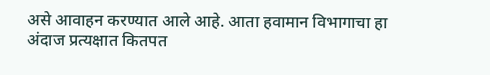असे आवाहन करण्यात आले आहे. आता हवामान विभागाचा हा अंदाज प्रत्यक्षात कितपत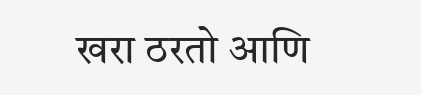खरा ठरतो आणि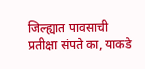जिल्ह्यात पावसाची प्रतीक्षा संपते का, याकडे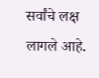सर्वांचे लक्ष लागले आहे.